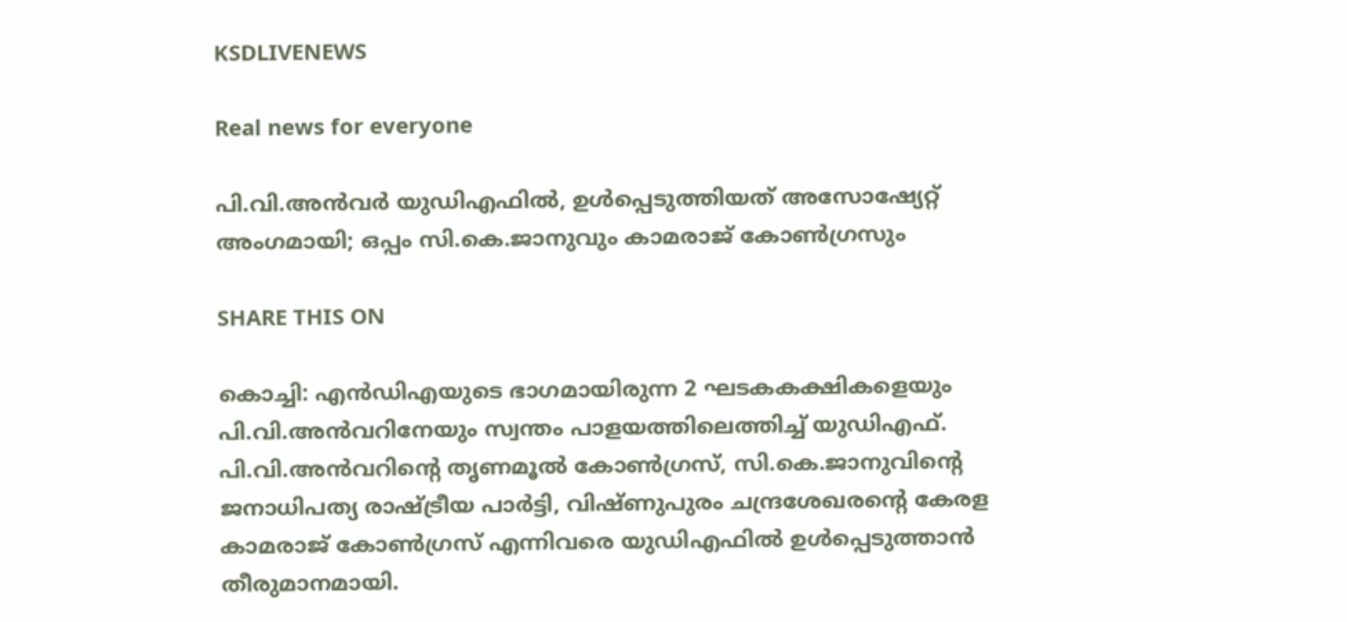KSDLIVENEWS

Real news for everyone

പി.വി.അൻവർ യുഡിഎഫിൽ, ഉൾപ്പെടുത്തിയത് അസോഷ്യേറ്റ് അംഗമായി; ഒപ്പം സി.കെ.ജാനുവും കാമരാജ് കോൺഗ്രസും

SHARE THIS ON

കൊച്ചി: എൻഡിഎയുടെ ഭാഗമായിരുന്ന 2 ഘടകകക്ഷികളെയും പി.വി.അൻവറിനേയും സ്വന്തം പാളയത്തിലെത്തിച്ച് യു‍ഡിഎഫ്. പി.വി.അൻവറിന്റെ തൃണമൂൽ കോൺഗ്രസ്, സി.കെ.ജാനുവിന്റെ ജനാധിപത്യ രാഷ്ട്രീയ പാർട്ടി, വിഷ്ണുപുരം ചന്ദ്രശേഖരന്റെ കേരള കാമരാജ് കോൺഗ്രസ് എന്നിവരെ യുഡിഎഫിൽ ഉൾപ്പെടുത്താൻ തീരുമാനമായി.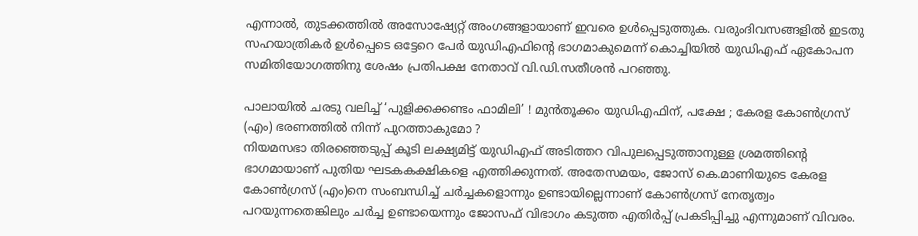എന്നാൽ, തുടക്കത്തിൽ അസോഷ്യേറ്റ് അംഗങ്ങളായാണ് ഇവരെ ഉൾപ്പെടുത്തുക. വരുംദിവസങ്ങളിൽ ഇടതു സഹയാത്രികർ ഉൾപ്പെടെ ഒട്ടേറെ പേർ യുഡിഎഫിന്റെ ഭാഗമാകുമെന്ന് കൊച്ചിയിൽ യുഡിഎഫ് ഏകോപന സമിതിയോഗത്തിനു ശേഷം പ്രതിപക്ഷ നേതാവ് വി.ഡി.സതീശൻ പറഞ്ഞു.

പാലായിൽ ചരടു വലിച്ച് ‘പുളിക്കക്കണ്ടം ഫാമിലി’ ! മുൻതൂക്കം യുഡിഎഫിന്, പക്ഷേ ; കേരള കോൺഗ്രസ് (എം) ഭരണത്തിൽ നിന്ന് പുറത്താകുമോ ?
നിയമസഭാ തിരഞ്ഞെടുപ്പ് കൂടി ലക്ഷ്യമിട്ട് യുഡിഎഫ് അടിത്തറ വിപുലപ്പെടുത്താനുള്ള ശ്രമത്തിന്റെ ഭാഗമായാണ് പുതിയ ഘടകകക്ഷികളെ എത്തിക്കുന്നത്. അതേസമയം, ജോസ് കെ.മാണിയുടെ കേരള കോൺഗ്രസ് (എം)നെ സംബന്ധിച്ച് ചർച്ചകളൊന്നും ഉണ്ടായില്ലെന്നാണ് കോൺ‍ഗ്രസ് നേതൃത്വം പറയുന്നതെങ്കിലും ചർച്ച ഉണ്ടായെന്നും ജോസഫ് വിഭാഗം കടുത്ത എതിർപ്പ് പ്രകടിപ്പിച്ചു എന്നുമാണ് വിവരം.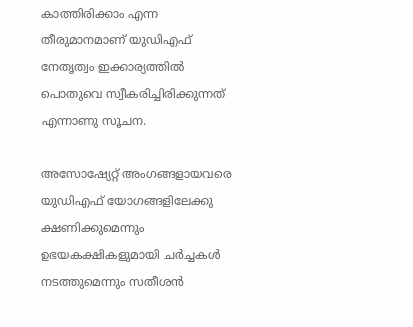കാത്തിരിക്കാം എന്ന തീരുമാനമാണ് യുഡിഎഫ് നേതൃത്വം ഇക്കാര്യത്തിൽ പൊതുവെ സ്വീകരിച്ചിരിക്കുന്നത് എന്നാണു സൂചന.

അസോഷ്യേറ്റ് അംഗങ്ങളായവരെ യുഡിഎഫ് യോഗങ്ങളിലേക്കു ക്ഷണിക്കുമെന്നും ഉഭയകക്ഷികളുമായി ചർച്ചകൾ നടത്തുമെന്നും സതീശൻ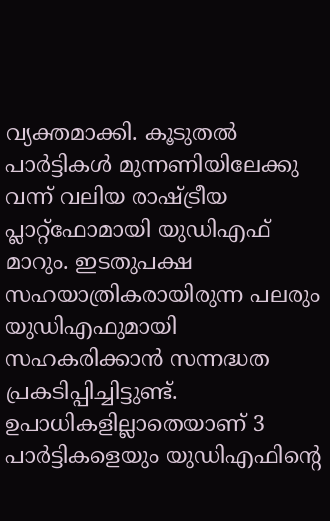വ്യക്തമാക്കി. കൂടുതൽ പാർട്ടികൾ മുന്നണിയിലേക്കു വന്ന് വലിയ രാഷ്ട്രീയ പ്ലാറ്റ്ഫോമായി യു‍ഡിഎഫ് മാറും. ഇടതുപക്ഷ സഹയാത്രികരായിരുന്ന പലരും യുഡിഎഫുമായി സഹകരിക്കാൻ സന്നദ്ധത പ്രകടിപ്പിച്ചിട്ടുണ്ട്. ഉപാധികളില്ലാതെയാണ് 3 പാര്‍ട്ടികളെയും യുഡിഎഫിന്റെ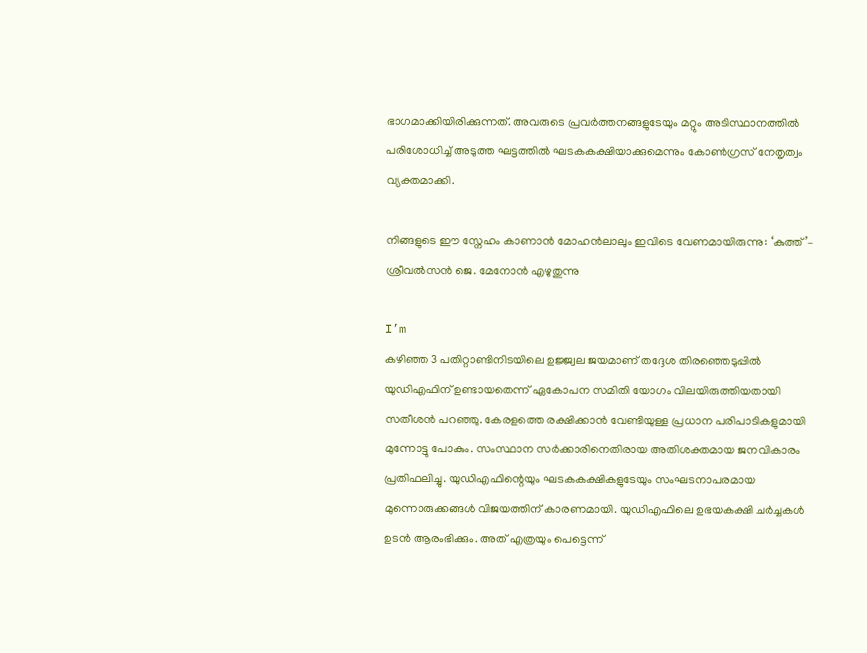ഭാഗമാക്കിയിരിക്കുന്നത്. അവരുടെ പ്രവർത്തനങ്ങളുടേയും മറ്റും അടിസ്ഥാനത്തിൽ പരിശോധിച്ച് അടുത്ത ഘട്ടത്തിൽ ഘടകകക്ഷിയാക്കുമെന്നും കോണ്‍ഗ്രസ് നേതൃത്വം വ്യക്തമാക്കി.

നിങ്ങളുടെ ഈ സ്നേഹം കാണാൻ മോഹൻലാലും ഇവിടെ വേണമായിരുന്നു: ‘കുത്ത്’– ശ്രീവൽസൻ ജെ. മേനോൻ എഴുതുന്നു

I’m
കഴിഞ്ഞ 3 പതിറ്റാണ്ടിനിടയിലെ ഉജ്ജ്വല ജയമാണ് തദ്ദേശ തിരഞ്ഞെടുപ്പിൽ യുഡിഎഫിന് ഉണ്ടായതെന്ന് ഏകോപന സമിതി യോഗം വിലയിരുത്തിയതായി സതീശൻ പറഞ്ഞു. കേരളത്തെ രക്ഷിക്കാൻ വേണ്ടിയുള്ള പ്രധാന പരിപാടികളുമായി മുന്നോട്ടു പോകും. സംസ്ഥാന സർക്കാരിനെതിരായ അതിശക്തമായ ജനവികാരം പ്രതിഫലിച്ചു. യുഡിഎഫിന്റെയും ഘടകകക്ഷികളുടേയും സംഘടനാപരമായ മുന്നൊരുക്കങ്ങൾ വിജയത്തിന് കാരണമായി. യുഡിഎഫിലെ ഉഭയകക്ഷി ചർച്ചകൾ ഉടൻ ആരംഭിക്കും. അത് എത്രയും പെട്ടെന്ന്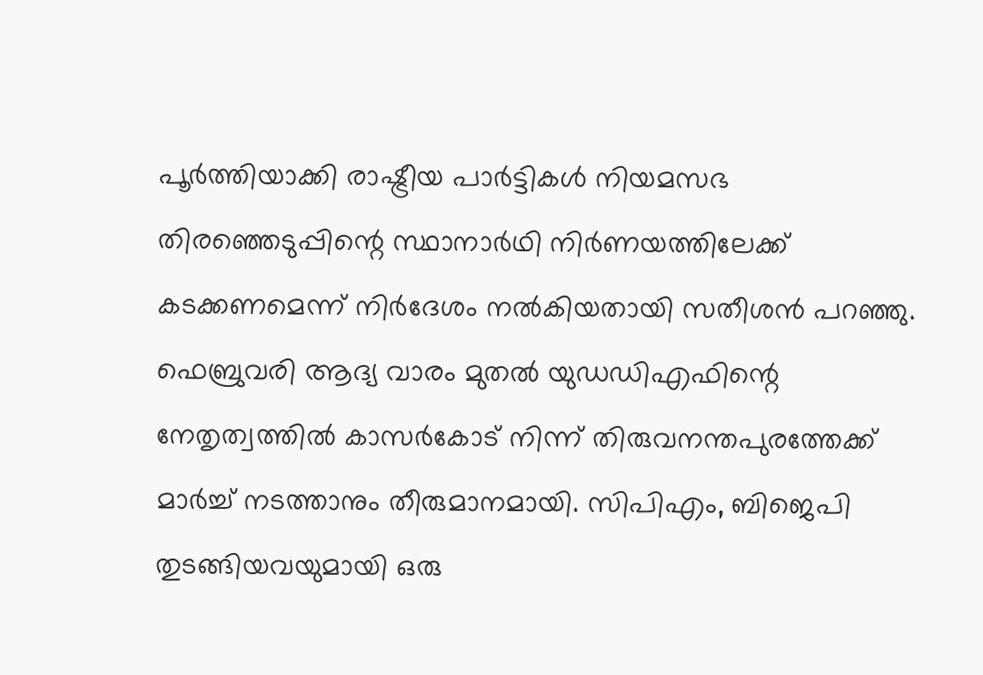പൂർത്തിയാക്കി രാഷ്ട്രീയ പാർട്ടികൾ നിയമസഭ തിരഞ്ഞെടുപ്പിന്റെ സ്ഥാനാർഥി നിർണയത്തിലേക്ക് കടക്കണമെന്ന് നിർദേശം നൽകിയതായി സതീശൻ പറഞ്ഞു. ഫെബ്രുവരി ആദ്യ വാരം മുതൽ യുഡഡിഎഫിന്റെ നേതൃത്വത്തിൽ കാസർകോട് നിന്ന് തിരുവനന്തപുരത്തേക്ക് മാർച്ച് നടത്താനും തീരുമാനമായി. സിപിഎം, ബിജെപി തുടങ്ങിയവയുമായി ഒരു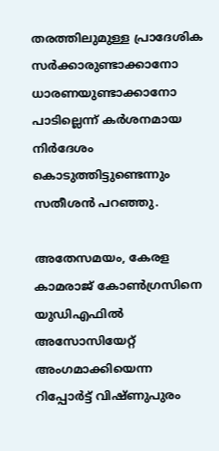തരത്തിലുമുള്ള പ്രാദേശിക സർക്കാരുണ്ടാക്കാനോ ധാരണയുണ്ടാക്കാനോ പാടില്ലെന്ന് കർശനമായ നിർദേശം കൊടുത്തിട്ടുണ്ടെന്നും സതീശൻ പറഞ്ഞു.

അതേസമയം, കേരള കാമരാജ് കോൺഗ്രസിനെ യുഡിഎഫിൽ അസോസിയേറ്റ് അംഗമാക്കിയെന്ന റിപ്പോർട്ട് വിഷ്ണുപുരം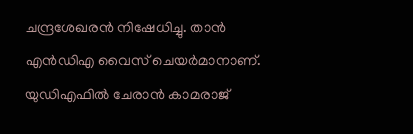ചന്ദ്രശേഖരൻ നിഷേധിച്ചു. താൻ എൻഡിഎ വൈസ് ചെയർമാനാണ്. യുഡിഎഫിൽ ചേരാൻ കാമരാജ്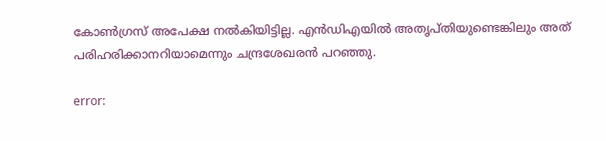കോൺഗ്രസ് അപേക്ഷ നൽകിയിട്ടില്ല. എൻഡിഎയിൽ അതൃപ്തിയുണ്ടെങ്കിലും അത് പരിഹരിക്കാനറിയാമെന്നും ചന്ദ്രശേഖരൻ പറഞ്ഞു.

error: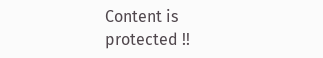Content is protected !!